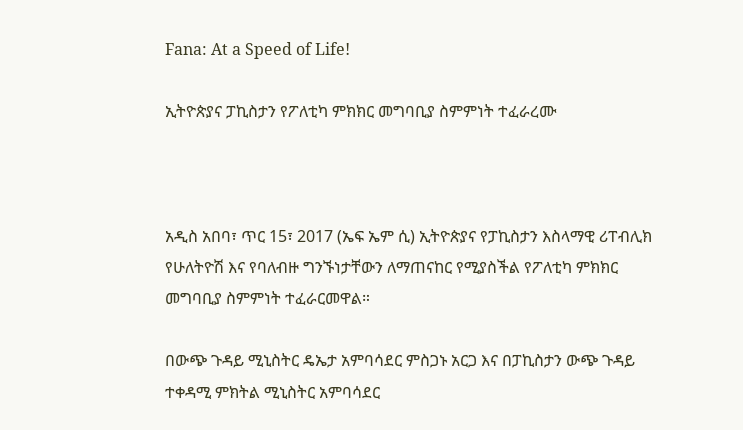Fana: At a Speed of Life!

ኢትዮጵያና ፓኪስታን የፖለቲካ ምክክር መግባቢያ ስምምነት ተፈራረሙ



አዲስ አበባ፣ ጥር 15፣ 2017 (ኤፍ ኤም ሲ) ኢትዮጵያና የፓኪስታን እስላማዊ ሪፐብሊክ የሁለትዮሽ እና የባለብዙ ግንኙነታቸውን ለማጠናከር የሚያስችል የፖለቲካ ምክክር መግባቢያ ስምምነት ተፈራርመዋል።

በውጭ ጉዳይ ሚኒስትር ዴኤታ አምባሳደር ምስጋኑ አርጋ እና በፓኪስታን ውጭ ጉዳይ ተቀዳሚ ምክትል ሚኒስትር አምባሳደር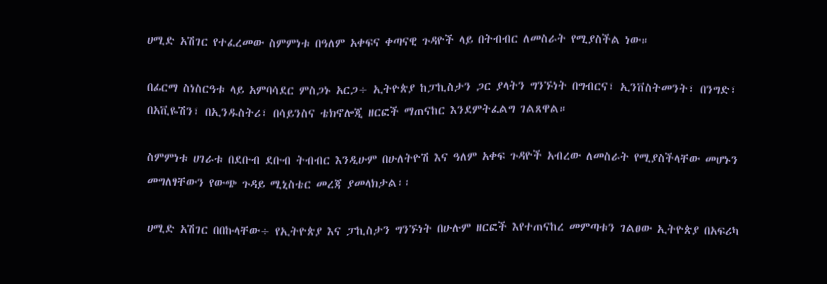ሀሚድ አሽገር የተፈረመው ስምምነቱ በዓለም አቀፍና ቀጣናዊ ጉዳዮች ላይ በትብብር ለመስራት የሚያስችል ነው።

በፊርማ ስነስርዓቱ ላይ አምባሳደር ምስጋኑ አርጋ÷ ኢትዮጵያ ከፓኪስታን ጋር ያላትን ግንኙነት በግብርና፣ ኢንቨስትመንት፣ በንግድ፣ በአቪዬሽን፣ በኢንዱስትሪ፣ በሳይንስና ቴክኖሎጂ ዘርፎች ማጠናከር እንደምትፈልግ ገልጸዋል።

ስምምነቱ ሀገራቱ በደቡብ ደቡብ ትብብር እንዲሁም በሁለትዮሽ እና ዓለም አቀፍ ጉዳዮች አብረው ለመስራት የሚያስችላቸው መሆኑን መግለፃቸውን የውጭ ጉዳይ ሚኒስቴር መረጃ ያመላክታል፡፡

ሀሚድ አሽገር በበኩላቸው÷ የኢትዮጵያ እና ፓኪስታን ግንኙነት በሁሉም ዘርፎች እየተጠናከረ መምጣቱን ገልፀው ኢትዮጵያ በአፍሪካ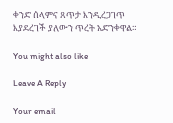ቀንድ ሰላምና ጸጥታ እንዲረጋገጥ እያደረገች ያለውን ጥረት አድንቀዋል።

You might also like

Leave A Reply

Your email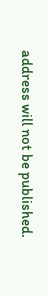address will not be published.